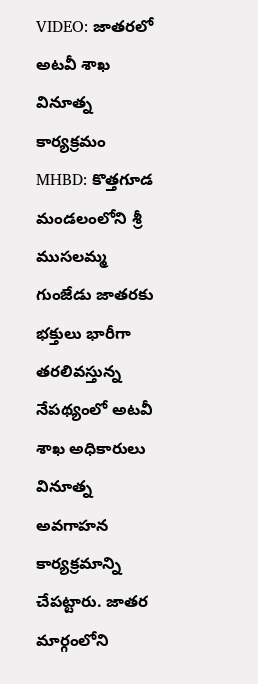VIDEO: జాతరలో అటవీ శాఖ వినూత్న కార్యక్రమం
MHBD: కొత్తగూడ మండలంలోని శ్రీ ముసలమ్మ గుంజేడు జాతరకు భక్తులు భారీగా తరలివస్తున్న నేపథ్యంలో అటవీ శాఖ అధికారులు వినూత్న అవగాహన కార్యక్రమాన్ని చేపట్టారు. జాతర మార్గంలోని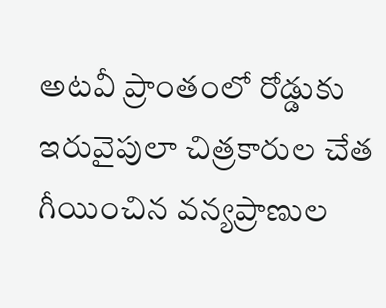అటవీ ప్రాంతంలో రోడ్డుకు ఇరువైపులా చిత్రకారుల చేత గీయించిన వన్యప్రాణుల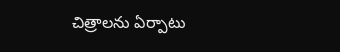చిత్రాలను ఏర్పాటు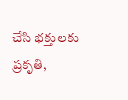చేసి భక్తులకు ప్రకృతి,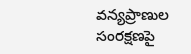వన్యప్రాణుల సంరక్షణపై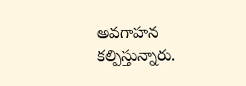అవగాహన కల్పిస్తున్నారు.